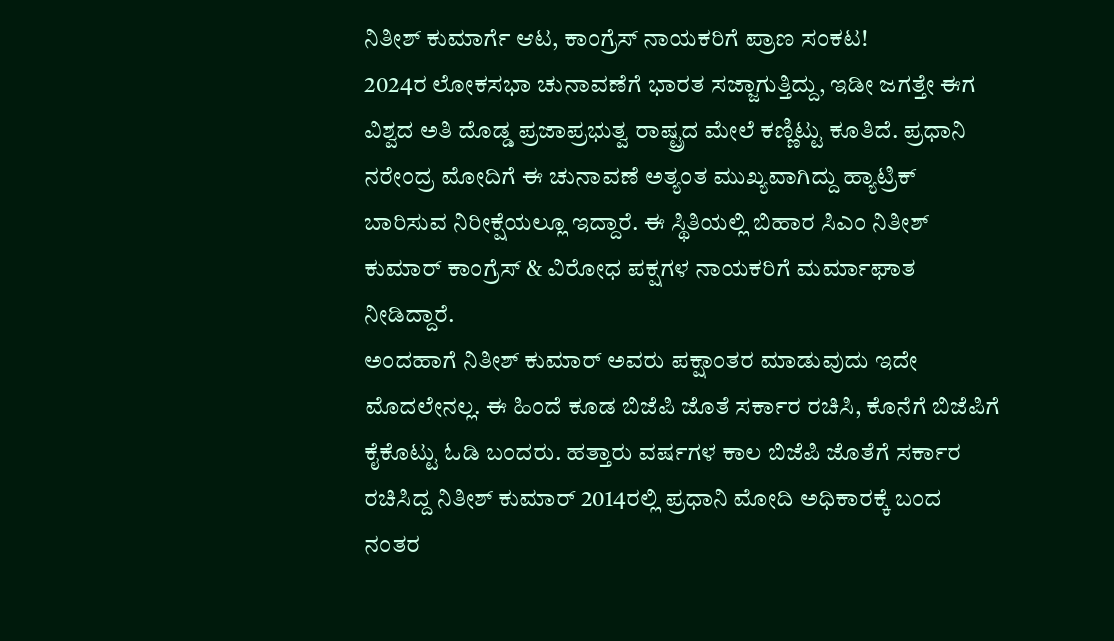ನಿತೀಶ್ ಕುಮಾರ್ಗೆ ಆಟ, ಕಾಂಗ್ರೆಸ್ ನಾಯಕರಿಗೆ ಪ್ರಾಣ ಸಂಕಟ!
2024ರ ಲೋಕಸಭಾ ಚುನಾವಣೆಗೆ ಭಾರತ ಸಜ್ಜಾಗುತ್ತಿದ್ದು, ಇಡೀ ಜಗತ್ತೇ ಈಗ ವಿಶ್ವದ ಅತಿ ದೊಡ್ಡ ಪ್ರಜಾಪ್ರಭುತ್ವ ರಾಷ್ಟ್ರದ ಮೇಲೆ ಕಣ್ಣಿಟ್ಟು ಕೂತಿದೆ. ಪ್ರಧಾನಿ ನರೇಂದ್ರ ಮೋದಿಗೆ ಈ ಚುನಾವಣೆ ಅತ್ಯಂತ ಮುಖ್ಯವಾಗಿದ್ದು ಹ್ಯಾಟ್ರಿಕ್ ಬಾರಿಸುವ ನಿರೀಕ್ಷೆಯಲ್ಲೂ ಇದ್ದಾರೆ. ಈ ಸ್ಥಿತಿಯಲ್ಲಿ ಬಿಹಾರ ಸಿಎಂ ನಿತೀಶ್ ಕುಮಾರ್ ಕಾಂಗ್ರೆಸ್ & ವಿರೋಧ ಪಕ್ಷಗಳ ನಾಯಕರಿಗೆ ಮರ್ಮಾಘಾತ ನೀಡಿದ್ದಾರೆ.
ಅಂದಹಾಗೆ ನಿತೀಶ್ ಕುಮಾರ್ ಅವರು ಪಕ್ಷಾಂತರ ಮಾಡುವುದು ಇದೇ ಮೊದಲೇನಲ್ಲ. ಈ ಹಿಂದೆ ಕೂಡ ಬಿಜೆಪಿ ಜೊತೆ ಸರ್ಕಾರ ರಚಿಸಿ, ಕೊನೆಗೆ ಬಿಜೆಪಿಗೆ ಕೈಕೊಟ್ಟು ಓಡಿ ಬಂದರು. ಹತ್ತಾರು ವರ್ಷಗಳ ಕಾಲ ಬಿಜೆಪಿ ಜೊತೆಗೆ ಸರ್ಕಾರ ರಚಿಸಿದ್ದ ನಿತೀಶ್ ಕುಮಾರ್ 2014ರಲ್ಲಿ ಪ್ರಧಾನಿ ಮೋದಿ ಅಧಿಕಾರಕ್ಕೆ ಬಂದ ನಂತರ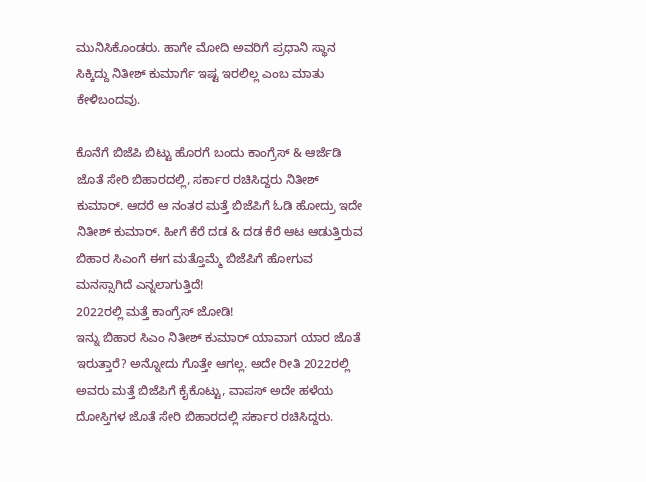ಮುನಿಸಿಕೊಂಡರು. ಹಾಗೇ ಮೋದಿ ಅವರಿಗೆ ಪ್ರಧಾನಿ ಸ್ಥಾನ ಸಿಕ್ಕಿದ್ದು ನಿತೀಶ್ ಕುಮಾರ್ಗೆ ಇಷ್ಟ ಇರಲಿಲ್ಲ ಎಂಬ ಮಾತು ಕೇಳಿಬಂದವು.

ಕೊನೆಗೆ ಬಿಜೆಪಿ ಬಿಟ್ಟು ಹೊರಗೆ ಬಂದು ಕಾಂಗ್ರೆಸ್ & ಆರ್ಜೆಡಿ ಜೊತೆ ಸೇರಿ ಬಿಹಾರದಲ್ಲಿ, ಸರ್ಕಾರ ರಚಿಸಿದ್ದರು ನಿತೀಶ್ ಕುಮಾರ್. ಆದರೆ ಆ ನಂತರ ಮತ್ತೆ ಬಿಜೆಪಿಗೆ ಓಡಿ ಹೋದ್ರು ಇದೇ ನಿತೀಶ್ ಕುಮಾರ್. ಹೀಗೆ ಕೆರೆ ದಡ & ದಡ ಕೆರೆ ಆಟ ಆಡುತ್ತಿರುವ ಬಿಹಾರ ಸಿಎಂಗೆ ಈಗ ಮತ್ತೊಮ್ಮೆ ಬಿಜೆಪಿಗೆ ಹೋಗುವ ಮನಸ್ಸಾಗಿದೆ ಎನ್ನಲಾಗುತ್ತಿದೆ!
2022ರಲ್ಲಿ ಮತ್ತೆ ಕಾಂಗ್ರೆಸ್ ಜೋಡಿ!
ಇನ್ನು ಬಿಹಾರ ಸಿಎಂ ನಿತೀಶ್ ಕುಮಾರ್ ಯಾವಾಗ ಯಾರ ಜೊತೆ ಇರುತ್ತಾರೆ? ಅನ್ನೋದು ಗೊತ್ತೇ ಆಗಲ್ಲ. ಅದೇ ರೀತಿ 2022ರಲ್ಲಿ ಅವರು ಮತ್ತೆ ಬಿಜೆಪಿಗೆ ಕೈಕೊಟ್ಟು, ವಾಪಸ್ ಅದೇ ಹಳೆಯ ದೋಸ್ತಿಗಳ ಜೊತೆ ಸೇರಿ ಬಿಹಾರದಲ್ಲಿ ಸರ್ಕಾರ ರಚಿಸಿದ್ದರು.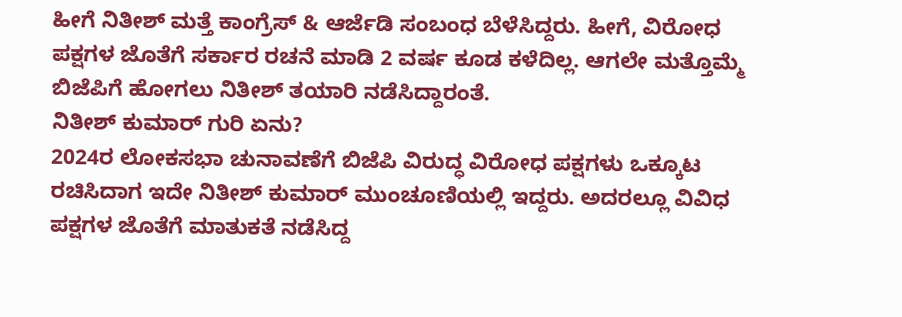ಹೀಗೆ ನಿತೀಶ್ ಮತ್ತೆ ಕಾಂಗ್ರೆಸ್ & ಆರ್ಜೆಡಿ ಸಂಬಂಧ ಬೆಳೆಸಿದ್ದರು. ಹೀಗೆ, ವಿರೋಧ ಪಕ್ಷಗಳ ಜೊತೆಗೆ ಸರ್ಕಾರ ರಚನೆ ಮಾಡಿ 2 ವರ್ಷ ಕೂಡ ಕಳೆದಿಲ್ಲ. ಆಗಲೇ ಮತ್ತೊಮ್ಮೆ ಬಿಜೆಪಿಗೆ ಹೋಗಲು ನಿತೀಶ್ ತಯಾರಿ ನಡೆಸಿದ್ದಾರಂತೆ.
ನಿತೀಶ್ ಕುಮಾರ್ ಗುರಿ ಏನು?
2024ರ ಲೋಕಸಭಾ ಚುನಾವಣೆಗೆ ಬಿಜೆಪಿ ವಿರುದ್ಧ ವಿರೋಧ ಪಕ್ಷಗಳು ಒಕ್ಕೂಟ ರಚಿಸಿದಾಗ ಇದೇ ನಿತೀಶ್ ಕುಮಾರ್ ಮುಂಚೂಣಿಯಲ್ಲಿ ಇದ್ದರು. ಅದರಲ್ಲೂ ವಿವಿಧ ಪಕ್ಷಗಳ ಜೊತೆಗೆ ಮಾತುಕತೆ ನಡೆಸಿದ್ದ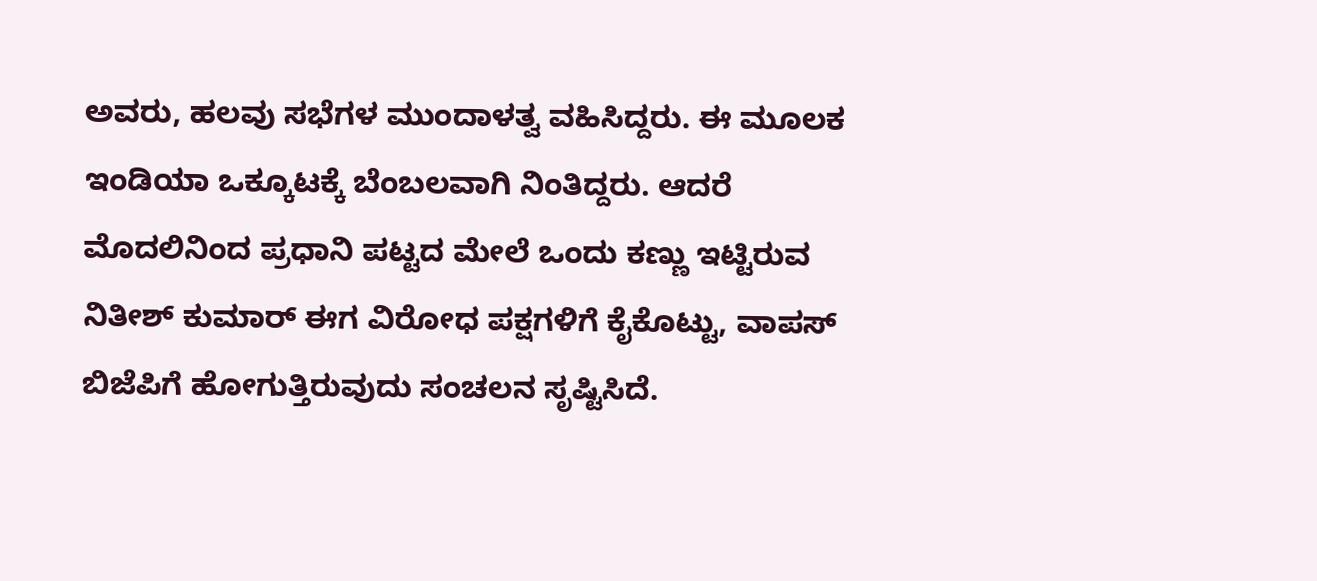ಅವರು, ಹಲವು ಸಭೆಗಳ ಮುಂದಾಳತ್ವ ವಹಿಸಿದ್ದರು. ಈ ಮೂಲಕ ಇಂಡಿಯಾ ಒಕ್ಕೂಟಕ್ಕೆ ಬೆಂಬಲವಾಗಿ ನಿಂತಿದ್ದರು. ಆದರೆ ಮೊದಲಿನಿಂದ ಪ್ರಧಾನಿ ಪಟ್ಟದ ಮೇಲೆ ಒಂದು ಕಣ್ಣು ಇಟ್ಟಿರುವ ನಿತೀಶ್ ಕುಮಾರ್ ಈಗ ವಿರೋಧ ಪಕ್ಷಗಳಿಗೆ ಕೈಕೊಟ್ಟು, ವಾಪಸ್ ಬಿಜೆಪಿಗೆ ಹೋಗುತ್ತಿರುವುದು ಸಂಚಲನ ಸೃಷ್ಟಿಸಿದೆ.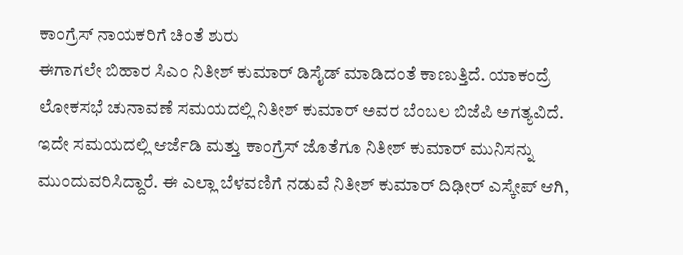ಕಾಂಗ್ರೆಸ್ ನಾಯಕರಿಗೆ ಚಿಂತೆ ಶುರು
ಈಗಾಗಲೇ ಬಿಹಾರ ಸಿಎಂ ನಿತೀಶ್ ಕುಮಾರ್ ಡಿಸೈಡ್ ಮಾಡಿದಂತೆ ಕಾಣುತ್ತಿದೆ. ಯಾಕಂದ್ರೆ ಲೋಕಸಭೆ ಚುನಾವಣೆ ಸಮಯದಲ್ಲಿ ನಿತೀಶ್ ಕುಮಾರ್ ಅವರ ಬೆಂಬಲ ಬಿಜೆಪಿ ಅಗತ್ಯವಿದೆ. ಇದೇ ಸಮಯದಲ್ಲಿ ಆರ್ಜೆಡಿ ಮತ್ತು ಕಾಂಗ್ರೆಸ್ ಜೊತೆಗೂ ನಿತೀಶ್ ಕುಮಾರ್ ಮುನಿಸನ್ನು ಮುಂದುವರಿಸಿದ್ದಾರೆ. ಈ ಎಲ್ಲಾ ಬೆಳವಣಿಗೆ ನಡುವೆ ನಿತೀಶ್ ಕುಮಾರ್ ದಿಢೀರ್ ಎಸ್ಕೇಪ್ ಆಗಿ,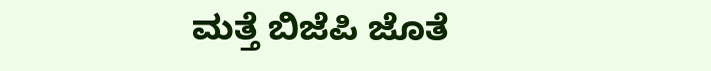ಮತ್ತೆ ಬಿಜೆಪಿ ಜೊತೆ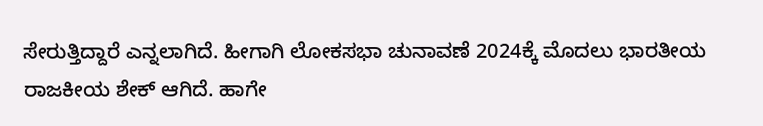ಸೇರುತ್ತಿದ್ದಾರೆ ಎನ್ನಲಾಗಿದೆ. ಹೀಗಾಗಿ ಲೋಕಸಭಾ ಚುನಾವಣೆ 2024ಕ್ಕೆ ಮೊದಲು ಭಾರತೀಯ ರಾಜಕೀಯ ಶೇಕ್ ಆಗಿದೆ. ಹಾಗೇ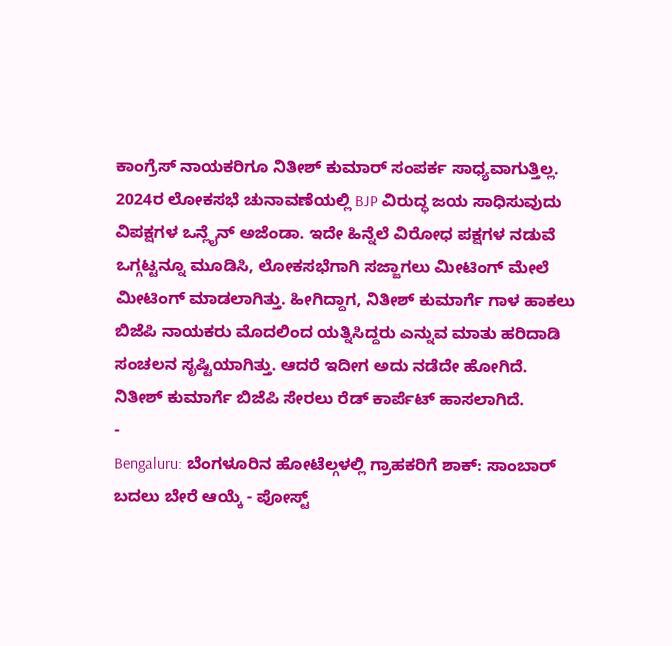ಕಾಂಗ್ರೆಸ್ ನಾಯಕರಿಗೂ ನಿತೀಶ್ ಕುಮಾರ್ ಸಂಪರ್ಕ ಸಾಧ್ಯವಾಗುತ್ತಿಲ್ಲ.
2024ರ ಲೋಕಸಭೆ ಚುನಾವಣೆಯಲ್ಲಿ BJP ವಿರುದ್ಧ ಜಯ ಸಾಧಿಸುವುದು ವಿಪಕ್ಷಗಳ ಒನ್ಲೈನ್ ಅಜೆಂಡಾ. ಇದೇ ಹಿನ್ನೆಲೆ ವಿರೋಧ ಪಕ್ಷಗಳ ನಡುವೆ ಒಗ್ಗಟ್ಟನ್ನೂ ಮೂಡಿಸಿ, ಲೋಕಸಭೆಗಾಗಿ ಸಜ್ಜಾಗಲು ಮೀಟಿಂಗ್ ಮೇಲೆ ಮೀಟಿಂಗ್ ಮಾಡಲಾಗಿತ್ತು. ಹೀಗಿದ್ದಾಗ, ನಿತೀಶ್ ಕುಮಾರ್ಗೆ ಗಾಳ ಹಾಕಲು ಬಿಜೆಪಿ ನಾಯಕರು ಮೊದಲಿಂದ ಯತ್ನಿಸಿದ್ದರು ಎನ್ನುವ ಮಾತು ಹರಿದಾಡಿ ಸಂಚಲನ ಸೃಷ್ಟಿಯಾಗಿತ್ತು. ಆದರೆ ಇದೀಗ ಅದು ನಡೆದೇ ಹೋಗಿದೆ. ನಿತೀಶ್ ಕುಮಾರ್ಗೆ ಬಿಜೆಪಿ ಸೇರಲು ರೆಡ್ ಕಾರ್ಪೆಟ್ ಹಾಸಲಾಗಿದೆ.
-
Bengaluru: ಬೆಂಗಳೂರಿನ ಹೋಟೆಲ್ಗಳಲ್ಲಿ ಗ್ರಾಹಕರಿಗೆ ಶಾಕ್: ಸಾಂಬಾರ್ ಬದಲು ಬೇರೆ ಆಯ್ಕೆ - ಪೋಸ್ಟ್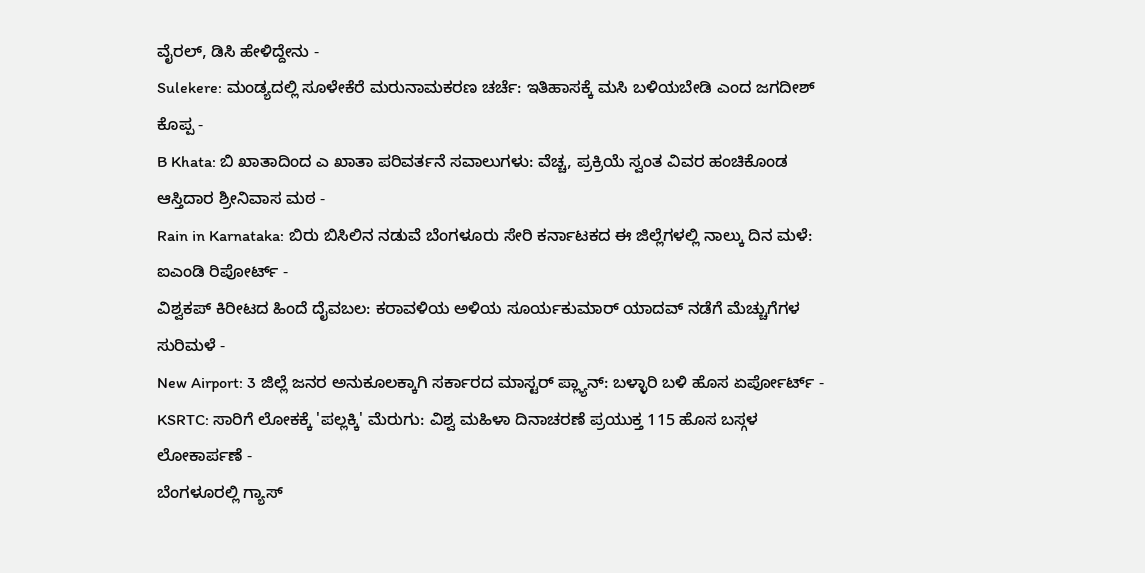ವೈರಲ್, ಡಿಸಿ ಹೇಳಿದ್ದೇನು -
Sulekere: ಮಂಡ್ಯದಲ್ಲಿ ಸೂಳೇಕೆರೆ ಮರುನಾಮಕರಣ ಚರ್ಚೆ: ಇತಿಹಾಸಕ್ಕೆ ಮಸಿ ಬಳಿಯಬೇಡಿ ಎಂದ ಜಗದೀಶ್ ಕೊಪ್ಪ -
B Khata: ಬಿ ಖಾತಾದಿಂದ ಎ ಖಾತಾ ಪರಿವರ್ತನೆ ಸವಾಲುಗಳು: ವೆಚ್ಚ, ಪ್ರಕ್ರಿಯೆ ಸ್ವಂತ ವಿವರ ಹಂಚಿಕೊಂಡ ಆಸ್ತಿದಾರ ಶ್ರೀನಿವಾಸ ಮಠ -
Rain in Karnataka: ಬಿರು ಬಿಸಿಲಿನ ನಡುವೆ ಬೆಂಗಳೂರು ಸೇರಿ ಕರ್ನಾಟಕದ ಈ ಜಿಲ್ಲೆಗಳಲ್ಲಿ ನಾಲ್ಕು ದಿನ ಮಳೆ: ಐಎಂಡಿ ರಿಪೋರ್ಟ್ -
ವಿಶ್ವಕಪ್ ಕಿರೀಟದ ಹಿಂದೆ ದೈವಬಲ: ಕರಾವಳಿಯ ಅಳಿಯ ಸೂರ್ಯಕುಮಾರ್ ಯಾದವ್ ನಡೆಗೆ ಮೆಚ್ಚುಗೆಗಳ ಸುರಿಮಳೆ -
New Airport: 3 ಜಿಲ್ಲೆ ಜನರ ಅನುಕೂಲಕ್ಕಾಗಿ ಸರ್ಕಾರದ ಮಾಸ್ಟರ್ ಪ್ಲ್ಯಾನ್: ಬಳ್ಳಾರಿ ಬಳಿ ಹೊಸ ಏರ್ಪೋರ್ಟ್ -
KSRTC: ಸಾರಿಗೆ ಲೋಕಕ್ಕೆ 'ಪಲ್ಲಕ್ಕಿ' ಮೆರುಗು: ವಿಶ್ವ ಮಹಿಳಾ ದಿನಾಚರಣೆ ಪ್ರಯುಕ್ತ 115 ಹೊಸ ಬಸ್ಗಳ ಲೋಕಾರ್ಪಣೆ -
ಬೆಂಗಳೂರಲ್ಲಿ ಗ್ಯಾಸ್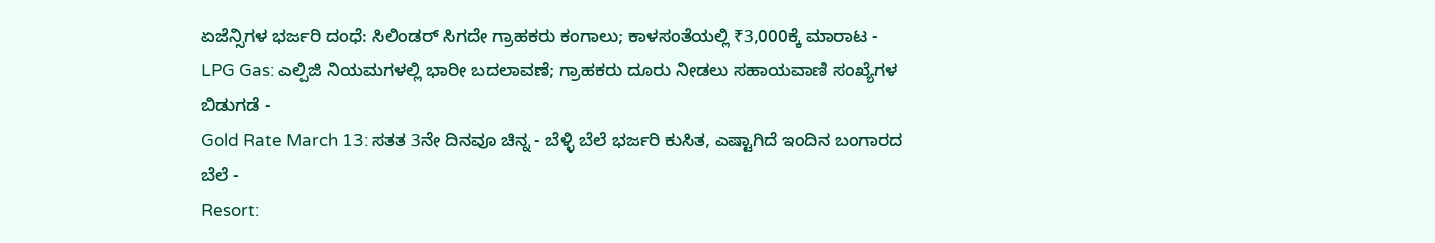ಏಜೆನ್ಸಿಗಳ ಭರ್ಜರಿ ದಂಧೆ: ಸಿಲಿಂಡರ್ ಸಿಗದೇ ಗ್ರಾಹಕರು ಕಂಗಾಲು; ಕಾಳಸಂತೆಯಲ್ಲಿ ₹3,000ಕ್ಕೆ ಮಾರಾಟ -
LPG Gas: ಎಲ್ಪಿಜಿ ನಿಯಮಗಳಲ್ಲಿ ಭಾರೀ ಬದಲಾವಣೆ; ಗ್ರಾಹಕರು ದೂರು ನೀಡಲು ಸಹಾಯವಾಣಿ ಸಂಖ್ಯೆಗಳ ಬಿಡುಗಡೆ -
Gold Rate March 13: ಸತತ 3ನೇ ದಿನವೂ ಚಿನ್ನ - ಬೆಳ್ಳಿ ಬೆಲೆ ಭರ್ಜರಿ ಕುಸಿತ, ಎಷ್ಟಾಗಿದೆ ಇಂದಿನ ಬಂಗಾರದ ಬೆಲೆ -
Resort: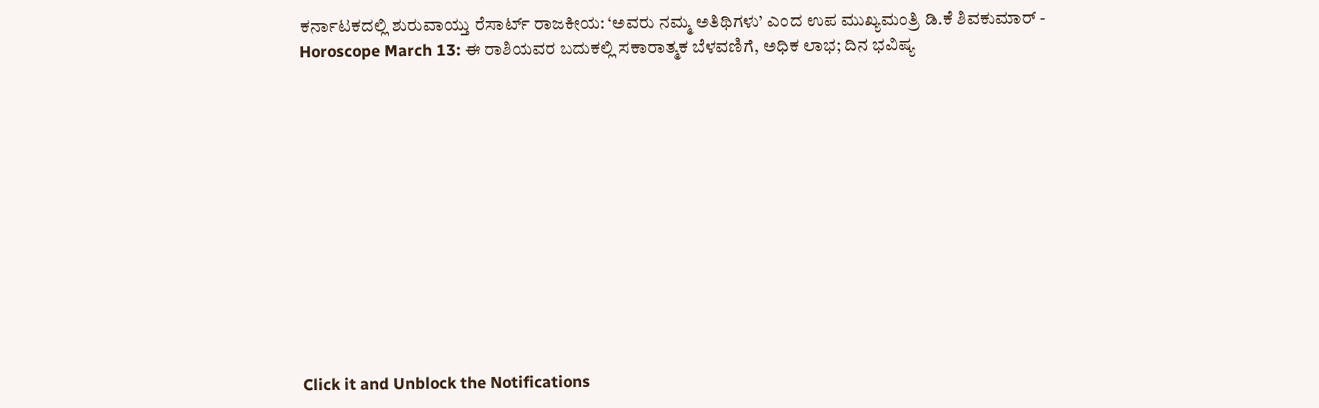ಕರ್ನಾಟಕದಲ್ಲಿ ಶುರುವಾಯ್ತು ರೆಸಾರ್ಟ್ ರಾಜಕೀಯ: ‘ಅವರು ನಮ್ಮ ಅತಿಥಿಗಳು’ ಎಂದ ಉಪ ಮುಖ್ಯಮಂತ್ರಿ ಡಿ.ಕೆ ಶಿವಕುಮಾರ್ -
Horoscope March 13: ಈ ರಾಶಿಯವರ ಬದುಕಲ್ಲಿ ಸಕಾರಾತ್ಮಕ ಬೆಳವಣಿಗೆ, ಅಧಿಕ ಲಾಭ; ದಿನ ಭವಿಷ್ಯ












Click it and Unblock the Notifications